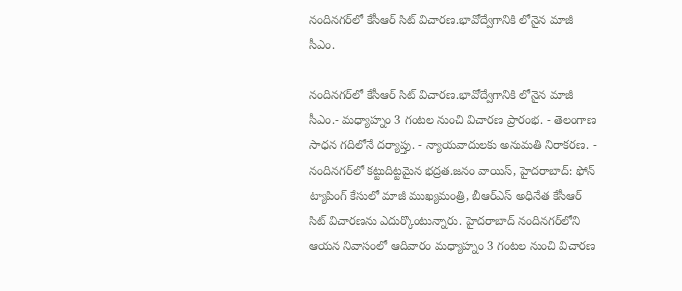నందినగర్‌లో కేసీఆర్‌ సిట్‌ విచారణ.భావోద్వేగానికి లోనైన మాజీ సీఎం.

నందినగర్‌లో కేసీఆర్‌ సిట్‌ విచారణ.భావోద్వేగానికి లోనైన మాజీ సీఎం.- మధ్యాహ్నం 3 గంటల నుంచి విచారణ ప్రారంభ. - తెలంగాణ సాధన గదిలోనే దర్యాప్తు. - న్యాయవాదులకు అనుమతి నిరాకరణ. - నందినగర్‌లో కట్టుదిట్టమైన భద్రత.జనం వాయిస్, హైదరాబాద్‌: ఫోన్‌ ట్యాపింగ్‌ కేసులో మాజీ ముఖ్యమంత్రి, బీఆర్ఎస్‌ అధినేత కేసీఆర్ సిట్‌ విచారణను ఎదుర్కొంటున్నారు. హైదరాబాద్‌ నందినగర్‌లోని ఆయన నివాసంలో ఆదివారం మధ్యాహ్నం 3 గంటల నుంచి విచారణ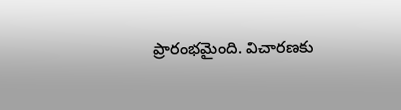ప్రారంభమైంది. విచారణకు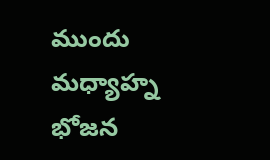ముందు మధ్యాహ్న భోజన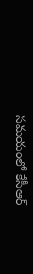సమయంలో కేసీఆర్‌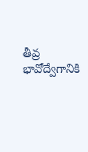తీవ్ర భావోద్వేగానికి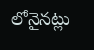లోనైనట్లు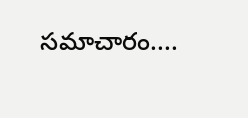సమాచారం....